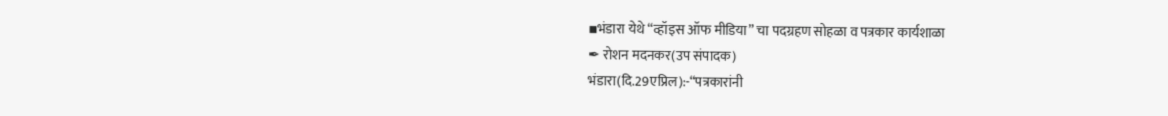▪भंडारा येथे “व्हॉइस ऑफ मीडिया” चा पदग्रहण सोहळा व पत्रकार कार्यशाळा
✒ रोशन मदनकर(उप संपादक)
भंडारा(दि.29एप्रिल):-“पत्रकारांनी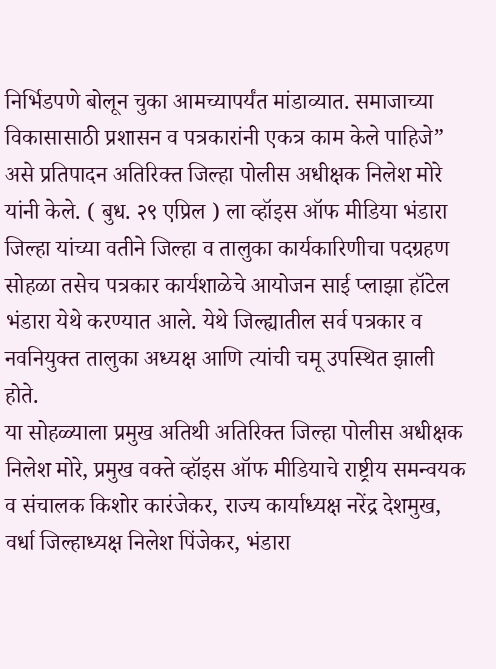निर्भिडपणे बोलून चुका आमच्यापर्यंत मांडाव्यात. समाजाच्या विकासासाठी प्रशासन व पत्रकारांनी एकत्र काम केले पाहिजे” असे प्रतिपादन अतिरिक्त जिल्हा पोलीस अधीक्षक निलेश मोरे यांनी केले. ( बुध. २९ एप्रिल ) ला व्हॉइस ऑफ मीडिया भंडारा जिल्हा यांच्या वतीने जिल्हा व तालुका कार्यकारिणीचा पदग्रहण सोहळा तसेच पत्रकार कार्यशाळेचे आयोजन साई प्लाझा हॉटेल भंडारा येथे करण्यात आले. येथे जिल्ह्यातील सर्व पत्रकार व नवनियुक्त तालुका अध्यक्ष आणि त्यांची चमू उपस्थित झाली होते.
या सोहळ्याला प्रमुख अतिथी अतिरिक्त जिल्हा पोलीस अधीक्षक निलेश मोरे, प्रमुख वक्ते व्हॉइस ऑफ मीडियाचे राष्ट्रीय समन्वयक व संचालक किशोर कारंजेकर, राज्य कार्याध्यक्ष नरेंद्र देशमुख, वर्धा जिल्हाध्यक्ष निलेश पिंजेकर, भंडारा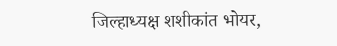जिल्हाध्यक्ष शशीकांत भोयर,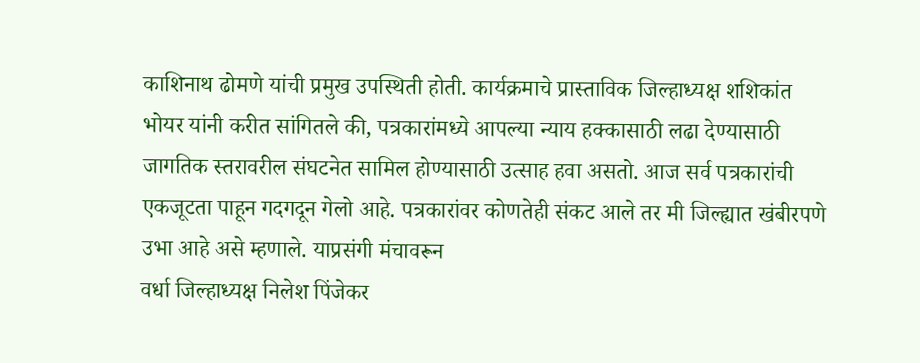काशिनाथ ढोमणे यांची प्रमुख उपस्थिती होती. कार्यक्रमाचे प्रास्ताविक जिल्हाध्यक्ष शशिकांत भोयर यांनी करीत सांगितले की, पत्रकारांमध्ये आपल्या न्याय हक्कासाठी लढा देण्यासाठी जागतिक स्तरावरील संघटनेत सामिल होण्यासाठी उत्साह हवा असतो. आज सर्व पत्रकारांची एकजूटता पाहून गदगदून गेलो आहे. पत्रकारांवर कोणतेही संकट आले तर मी जिल्ह्यात खंबीरपणे उभा आहे असे म्हणाले. याप्रसंगी मंचावरून
वर्धा जिल्हाध्यक्ष निलेश पिंजेकर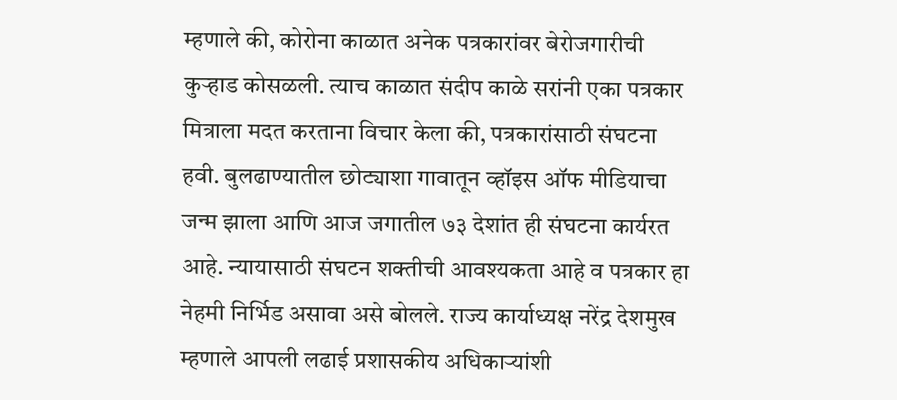म्हणाले की, कोरोना काळात अनेक पत्रकारांवर बेरोजगारीची कुऱ्हाड कोसळली. त्याच काळात संदीप काळे सरांनी एका पत्रकार मित्राला मदत करताना विचार केला की, पत्रकारांसाठी संघटना हवी. बुलढाण्यातील छोट्याशा गावातून व्हॉइस ऑफ मीडियाचा जन्म झाला आणि आज जगातील ७३ देशांत ही संघटना कार्यरत आहे. न्यायासाठी संघटन शक्तीची आवश्यकता आहे व पत्रकार हा नेहमी निर्भिड असावा असे बोलले. राज्य कार्याध्यक्ष नरेंद्र देशमुख म्हणाले आपली लढाई प्रशासकीय अधिकाऱ्यांशी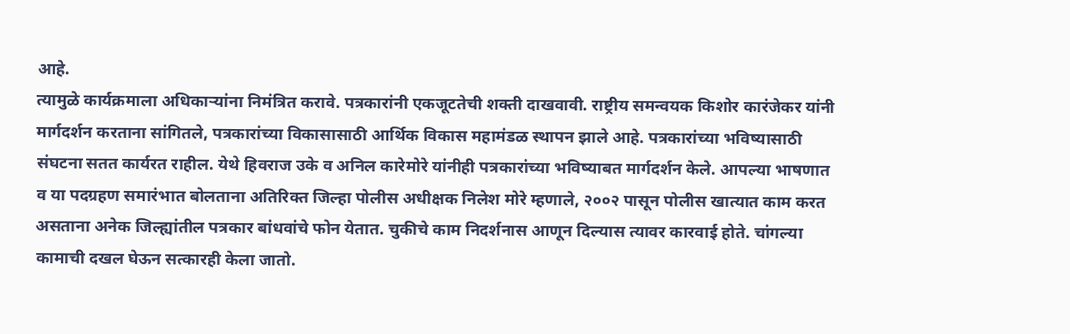आहे.
त्यामुळे कार्यक्रमाला अधिकाऱ्यांना निमंत्रित करावे. पत्रकारांनी एकजूटतेची शक्ती दाखवावी. राष्ट्रीय समन्वयक किशोर कारंजेकर यांनी मार्गदर्शन करताना सांगितले, पत्रकारांच्या विकासासाठी आर्थिक विकास महामंडळ स्थापन झाले आहे. पत्रकारांच्या भविष्यासाठी संघटना सतत कार्यरत राहील. येथे हिवराज उके व अनिल कारेमोरे यांनीही पत्रकारांच्या भविष्याबत मार्गदर्शन केले. आपल्या भाषणात व या पदग्रहण समारंभात बोलताना अतिरिक्त जिल्हा पोलीस अधीक्षक निलेश मोरे म्हणाले, २००२ पासून पोलीस खात्यात काम करत असताना अनेक जिल्ह्यांतील पत्रकार बांधवांचे फोन येतात. चुकीचे काम निदर्शनास आणून दिल्यास त्यावर कारवाई होते. चांगल्या कामाची दखल घेऊन सत्कारही केला जातो.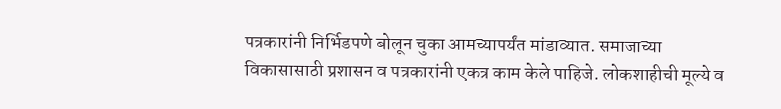पत्रकारांनी निर्भिडपणे बोलून चुका आमच्यापर्यंत मांडाव्यात. समाजाच्या विकासासाठी प्रशासन व पत्रकारांनी एकत्र काम केले पाहिजे. लोकशाहीची मूल्ये व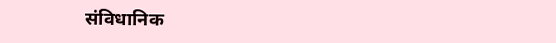संविधानिक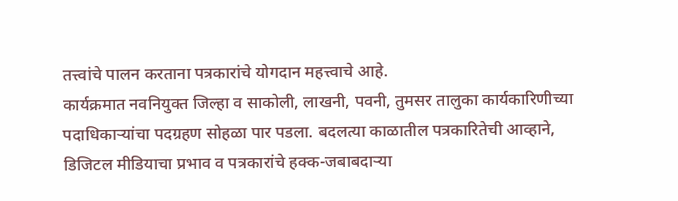तत्त्वांचे पालन करताना पत्रकारांचे योगदान महत्त्वाचे आहे.
कार्यक्रमात नवनियुक्त जिल्हा व साकोली, लाखनी, पवनी, तुमसर तालुका कार्यकारिणीच्या पदाधिकाऱ्यांचा पदग्रहण सोहळा पार पडला. बदलत्या काळातील पत्रकारितेची आव्हाने, डिजिटल मीडियाचा प्रभाव व पत्रकारांचे हक्क-जबाबदाऱ्या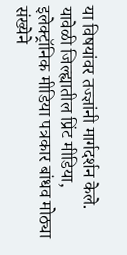या विषयांवर तज्ज्ञांनी मार्गदर्शन केले.
यावेळी जिल्ह्यातील प्रिंट मीडिया, इलेक्ट्रॉनिक मीडिया पत्रकार बांधव मोठ्या संख्येने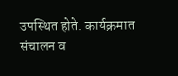उपस्थित होते. कार्यक्रमात संचालन व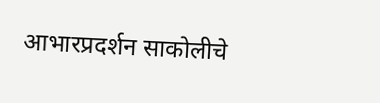आभारप्रदर्शन साकोलीचे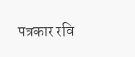पत्रकार रवि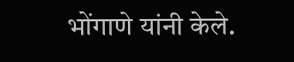भोंगाणे यांनी केले.